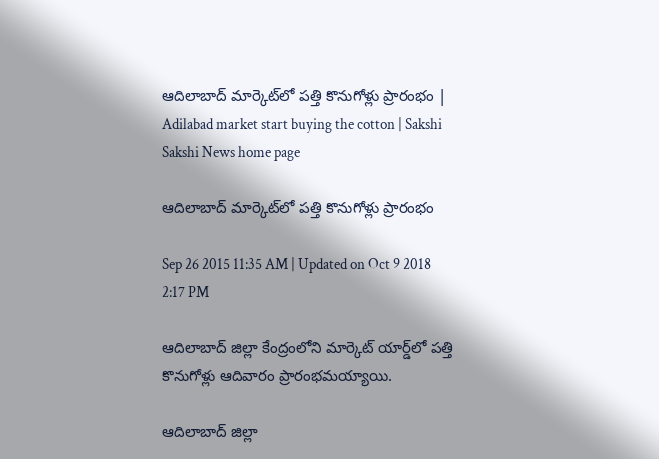ఆదిలాబాద్ మార్కెట్‌లో పత్తి కొనుగోళ్లు ప్రారంభం | Adilabad market start buying the cotton | Sakshi
Sakshi News home page

ఆదిలాబాద్ మార్కెట్‌లో పత్తి కొనుగోళ్లు ప్రారంభం

Sep 26 2015 11:35 AM | Updated on Oct 9 2018 2:17 PM

ఆదిలాబాద్ జిల్లా కేంద్రంలోని మార్కెట్ యార్డ్‌లో పత్తి కొనుగోళ్లు ఆదివారం ప్రారంభమయ్యాయి.

ఆదిలాబాద్ జిల్లా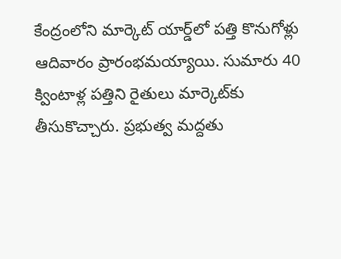కేంద్రంలోని మార్కెట్ యార్డ్‌లో పత్తి కొనుగోళ్లు ఆదివారం ప్రారంభమయ్యాయి. సుమారు 40 క్వింటాళ్ల పత్తిని రైతులు మార్కెట్‌కు తీసుకొచ్చారు. ప్రభుత్వ మద్దతు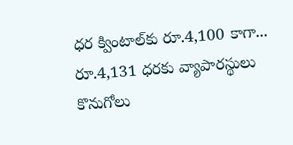ధర క్వింటాల్‌కు రూ.4,100 కాగా... రూ.4,131 ధరకు వ్యాపారస్థులు కొనుగోలు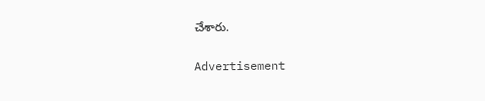చేశారు.


Advertisement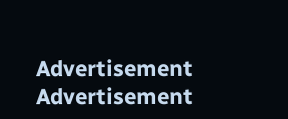Advertisement
Advertisement